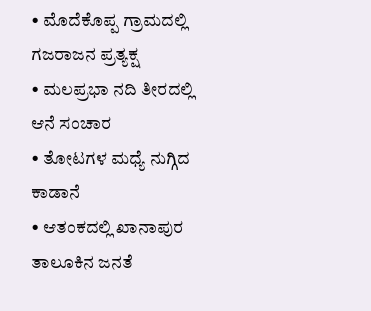• ಮೊದೆಕೊಪ್ಪ ಗ್ರಾಮದಲ್ಲಿ ಗಜರಾಜನ ಪ್ರತ್ಯಕ್ಷ
• ಮಲಪ್ರಭಾ ನದಿ ತೀರದಲ್ಲಿ ಆನೆ ಸಂಚಾರ
• ತೋಟಗಳ ಮಧ್ಯೆ ನುಗ್ಗಿದ ಕಾಡಾನೆ
• ಆತಂಕದಲ್ಲಿ ಖಾನಾಪುರ ತಾಲೂಕಿನ ಜನತೆ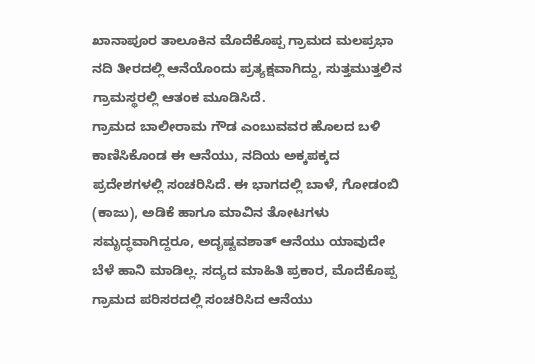ಖಾನಾಪೂರ ತಾಲೂಕಿನ ಮೊದೆಕೊಪ್ಪ ಗ್ರಾಮದ ಮಲಪ್ರಭಾ ನದಿ ತೀರದಲ್ಲಿ ಆನೆಯೊಂದು ಪ್ರತ್ಯಕ್ಷವಾಗಿದ್ದು, ಸುತ್ತಮುತ್ತಲಿನ ಗ್ರಾಮಸ್ಥರಲ್ಲಿ ಆತಂಕ ಮೂಡಿಸಿದೆ.
ಗ್ರಾಮದ ಬಾಲೀರಾಮ ಗೌಡ ಎಂಬುವವರ ಹೊಲದ ಬಳಿ ಕಾಣಿಸಿಕೊಂಡ ಈ ಆನೆಯು, ನದಿಯ ಅಕ್ಕಪಕ್ಕದ ಪ್ರದೇಶಗಳಲ್ಲಿ ಸಂಚರಿಸಿದೆ. ಈ ಭಾಗದಲ್ಲಿ ಬಾಳೆ, ಗೋಡಂಬಿ (ಕಾಜು), ಅಡಿಕೆ ಹಾಗೂ ಮಾವಿನ ತೋಟಗಳು ಸಮೃದ್ಧವಾಗಿದ್ದರೂ, ಅದೃಷ್ಟವಶಾತ್ ಆನೆಯು ಯಾವುದೇ ಬೆಳೆ ಹಾನಿ ಮಾಡಿಲ್ಲ. ಸದ್ಯದ ಮಾಹಿತಿ ಪ್ರಕಾರ, ಮೊದೆಕೊಪ್ಪ ಗ್ರಾಮದ ಪರಿಸರದಲ್ಲಿ ಸಂಚರಿಸಿದ ಆನೆಯು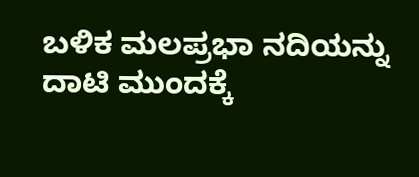ಬಳಿಕ ಮಲಪ್ರಭಾ ನದಿಯನ್ನು ದಾಟಿ ಮುಂದಕ್ಕೆ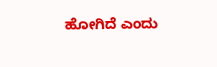ಹೋಗಿದೆ ಎಂದು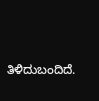ತಿಳಿದುಬಂದಿದೆ.